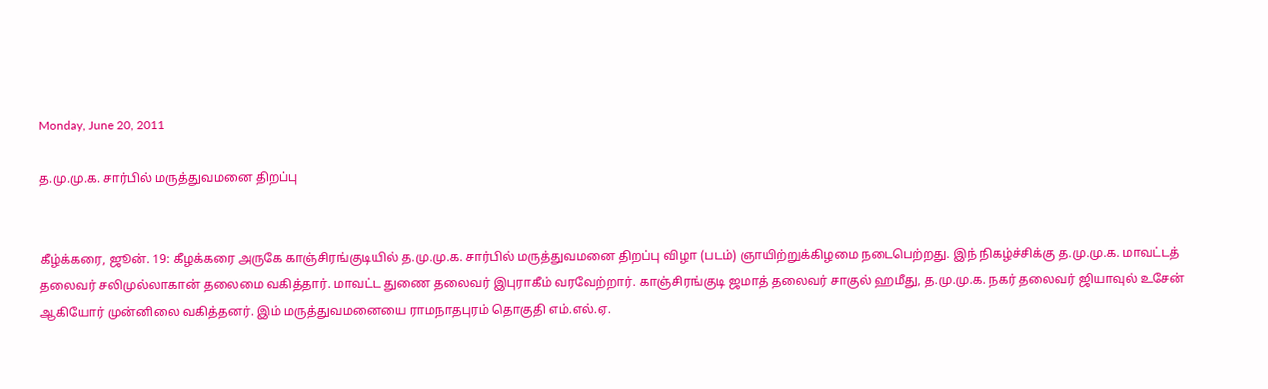Monday, June 20, 2011

த.மு.மு.க. சார்பில் மருத்துவமனை திறப்பு


கீழ்க்கரை, ஜூன். 19: கீழக்கரை அருகே காஞ்சிரங்குடியில் த.மு.மு.க. சார்பில் மருத்துவமனை திறப்பு விழா (படம்) ஞாயிற்றுக்கிழமை நடைபெற்றது. இந் நிகழ்ச்சிக்கு த.மு.மு.க. மாவட்டத் தலைவர் சலிமுல்லாகான் தலைமை வகித்தார். மாவட்ட துணை தலைவர் இபுராகீம் வரவேற்றார். காஞ்சிரங்குடி ஜமாத் தலைவர் சாகுல் ஹமீது, த.மு.மு.க. நகர் தலைவர் ஜியாவுல் உசேன் ஆகியோர் முன்னிலை வகித்தனர். இம் மருத்துவமனையை ராமநாதபுரம் தொகுதி எம்.எல்.ஏ.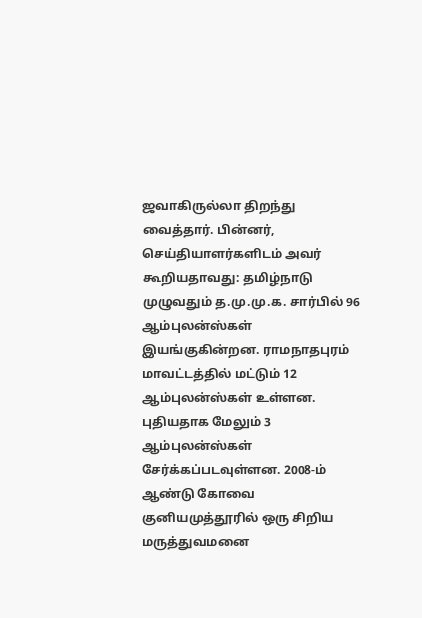ஜவாகிருல்லா திறந்து வைத்தார். பின்னர், செய்தியாளர்களிடம் அவர் கூறியதாவது: தமிழ்நாடு முழுவதும் த.மு.மு.க. சார்பில் 96 ஆம்புலன்ஸ்கள் இயங்குகின்றன. ராமநாதபுரம் மாவட்டத்தில் மட்டும் 12 ஆம்புலன்ஸ்கள் உள்ளன. புதியதாக மேலும் 3 ஆம்புலன்ஸ்கள் சேர்க்கப்படவுள்ளன. 2008-ம் ஆண்டு கோவை குனியமுத்தூரில் ஒரு சிறிய மருத்துவமனை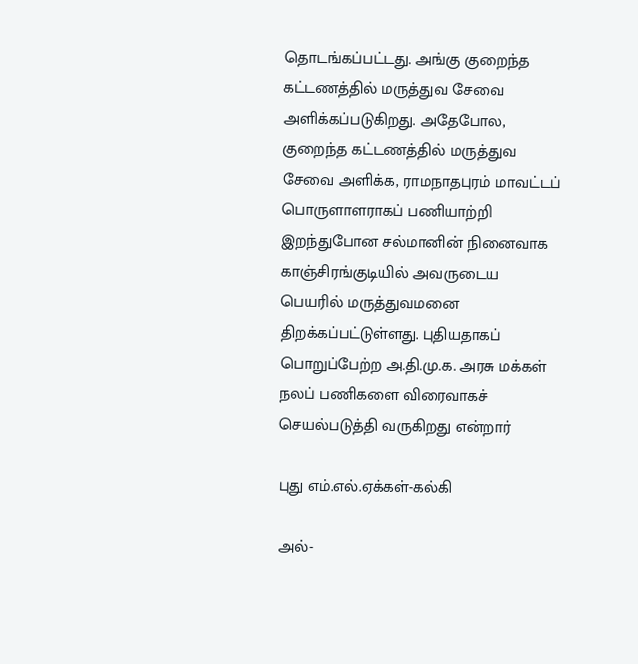தொடங்கப்பட்டது. அங்கு குறைந்த கட்டணத்தில் மருத்துவ சேவை அளிக்கப்படுகிறது. அதேபோல, குறைந்த கட்டணத்தில் மருத்துவ சேவை அளிக்க, ராமநாதபுரம் மாவட்டப் பொருளாளராகப் பணியாற்றி இறந்துபோன சல்மானின் நினைவாக காஞ்சிரங்குடியில் அவருடைய பெயரில் மருத்துவமனை திறக்கப்பட்டுள்ளது. புதியதாகப் பொறுப்பேற்ற அ.தி.மு.க. அரசு மக்கள் நலப் பணிகளை விரைவாகச் செயல்படுத்தி வருகிறது என்றார்

புது எம்.எல்.ஏக்கள்-கல்கி

அல்-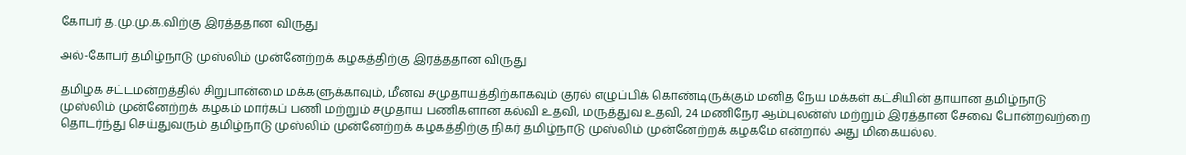கோபர் த.மு.மு.க.விற்கு இரத்ததான விருது

அல்-கோபர் தமிழ்நாடு முஸ்லிம் முன்னேற்றக் கழகத்திற்கு இரத்ததான விருது

தமிழக சட்டமன்றத்தில் சிறுபான்மை மக்களுக்காவும், மீனவ சமுதாயத்திற்காகவும் குரல் எழுப்பிக் கொண்டிருக்கும் மனித நேய மக்கள் கட்சியின் தாயான தமிழ்நாடு முஸ்லிம் முன்னேற்றக் கழகம் மார்கப் பணி மற்றும் சமுதாய பணிகளான கல்வி உதவி, மருத்துவ உதவி, 24 மணிநேர ஆம்புலன்ஸ் மற்றும் இரத்தான சேவை போன்றவற்றை தொடர்ந்து செய்துவரும் தமிழ்நாடு முஸ்லிம் முன்னேற்றக் கழகத்திற்கு நிகர் தமிழ்நாடு முஸ்லிம் முன்னேற்றக் கழகமே என்றால் அது மிகையல்ல.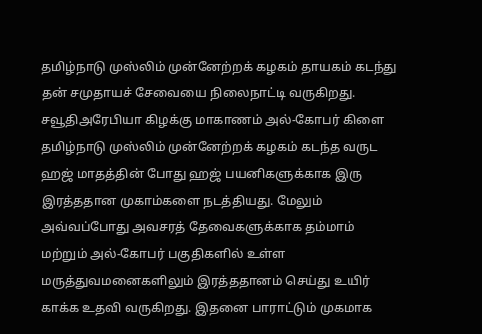தமிழ்நாடு முஸ்லிம் முன்னேற்றக் கழகம் தாயகம் கடந்து தன் சமுதாயச் சேவையை நிலைநாட்டி வருகிறது. சவூதிஅரேபியா கிழக்கு மாகாணம் அல்-கோபர் கிளை தமிழ்நாடு முஸ்லிம் முன்னேற்றக் கழகம் கடந்த வருட ஹஜ் மாதத்தின் போது ஹஜ் பயனிகளுக்காக இரு இரத்ததான முகாம்களை நடத்தியது. மேலும் அவ்வப்போது அவசரத் தேவைகளுக்காக தம்மாம் மற்றும் அல்-கோபர் பகுதிகளில் உள்ள மருத்துவமனைகளிலும் இரத்ததானம் செய்து உயிர் காக்க உதவி வருகிறது. இதனை பாராட்டும் முகமாக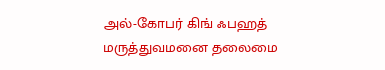அல்-கோபர் கிங் ஃபஹத் மருத்துவமனை தலைமை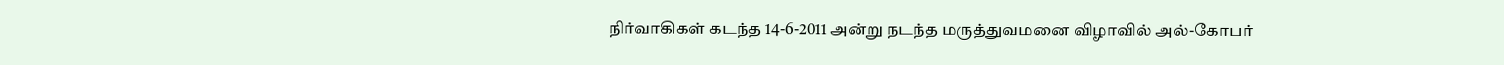நிர்வாகிகள் கடந்த 14-6-2011 அன்று நடந்த மருத்துவமனை விழாவில் அல்-கோபர்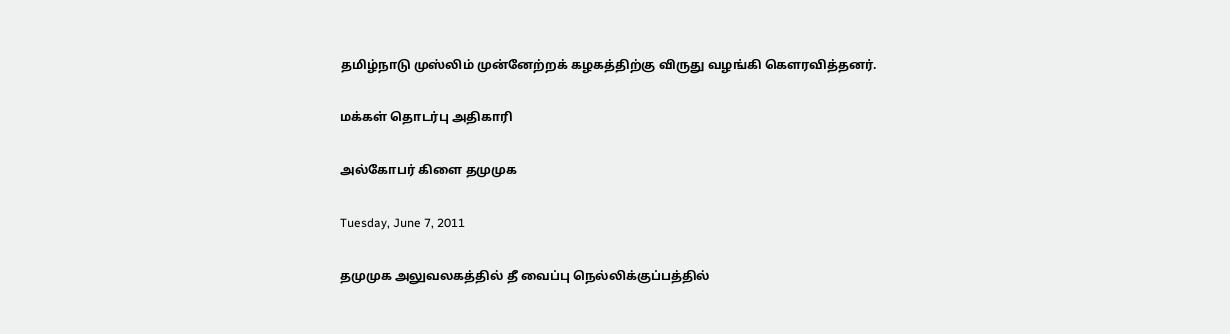தமிழ்நாடு முஸ்லிம் முன்னேற்றக் கழகத்திற்கு விருது வழங்கி கௌரவித்தனர்.

மக்கள் தொடர்பு அதிகாரி

அல்கோபர் கிளை தமுமுக

Tuesday, June 7, 2011

தமுமுக அலுவலகத்தில் தீ வைப்பு நெல்லிக்குப்பத்தில்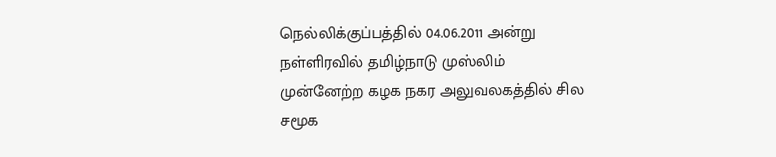நெல்லிக்குப்பத்தில் 04.06.2011 அன்று நள்ளிரவில் தமிழ்நாடு முஸ்லிம் முன்னேற்ற கழக நகர அலுவலகத்தில் சில சமூக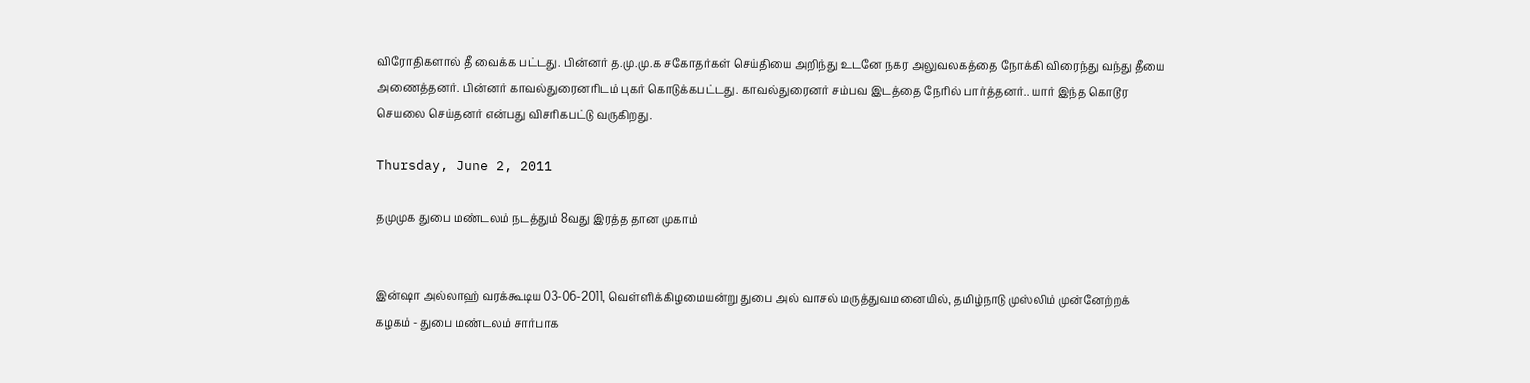விரோதிகளால் தீ வைக்க பட்டது. பின்னர் த.மு.மு.க சகோதர்கள் செய்தியை அறிந்து உடனே நகர அலுவலகத்தை நோக்கி விரைந்து வந்து தீயை அணைத்தனர். பின்னர் காவல்துரைனரிடம் புகர் கொடுக்கபட்டது. காவல்துரைனர் சம்பவ இடத்தை நேரில் பார்த்தனர்.. யார் இந்த கொடூர செயலை செய்தனர் என்பது விசரிகபட்டு வருகிறது.

Thursday, June 2, 2011

தமுமுக துபை மண்டலம் நடத்தும் 8வது இரத்த தான முகாம்


இன்ஷா அல்லாஹ் வரக்கூடிய 03-06-2011, வெள்ளிக்கிழமையன்று துபை அல் வாசல் மருத்துவமனையில், தமிழ்நாடு முஸ்லிம் முன்னேற்றக் கழகம் - துபை மண்டலம் சார்பாக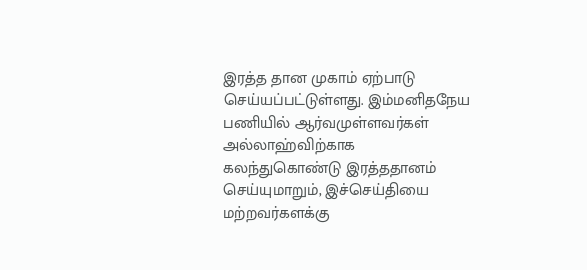இரத்த தான முகாம் ஏற்பாடு செய்யப்பட்டுள்ளது. இம்மனிதநேய பணியில் ஆர்வமுள்ளவர்கள் அல்லாஹ்விற்காக கலந்துகொண்டு இரத்ததானம் செய்யுமாறும், இச்செய்தியை மற்றவர்களக்கு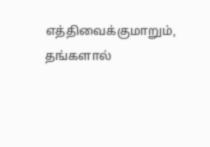எத்திவைக்குமாறும், தங்களால்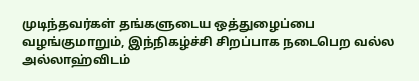முடிந்தவர்கள் தங்களுடைய ஒத்துழைப்பை வழங்குமாறும், இந்நிகழ்ச்சி சிறப்பாக நடைபெற வல்ல அல்லாஹ்விடம்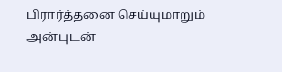பிரார்த்தனை செய்யுமாறும் அன்புடன்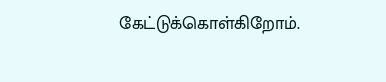கேட்டுக்கொள்கிறோம்.